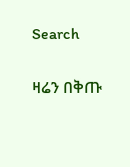Search

ዛሬን በቅጡ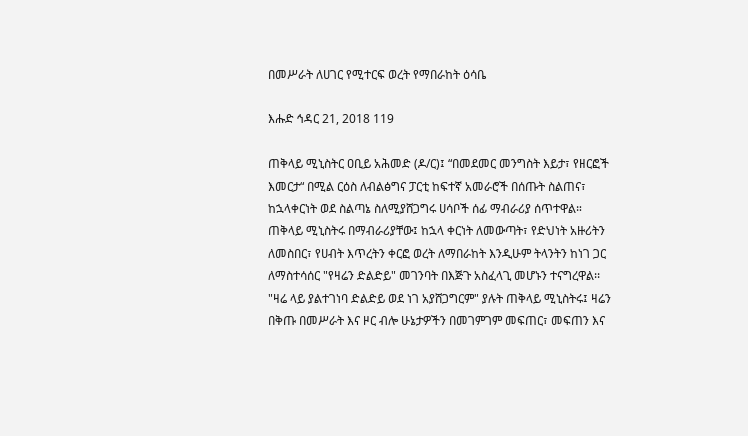በመሥራት ለሀገር የሚተርፍ ወረት የማበራከት ዕሳቤ

እሑድ ኅዳር 21, 2018 119

ጠቅላይ ሚኒስትር ዐቢይ አሕመድ (ዶ/ር)፤ “በመደመር መንግስት እይታ፣ የዘርፎች እመርታ“ በሚል ርዕስ ለብልፅግና ፓርቲ ከፍተኛ አመራሮች በሰጡት ስልጠና፣ ከኋላቀርነት ወደ ስልጣኔ ስለሚያሸጋግሩ ሀሳቦች ሰፊ ማብራሪያ ሰጥተዋል።
ጠቅላይ ሚኒስትሩ በማብራሪያቸው፤ ከኋላ ቀርነት ለመውጣት፣ የድህነት አዙሪትን ለመስበር፣ የሀብት እጥረትን ቀርፎ ወረት ለማበራከት እንዲሁም ትላንትን ከነገ ጋር ለማስተሳሰር "የዛሬን ድልድይ" መገንባት በእጅጉ አስፈላጊ መሆኑን ተናግረዋል፡፡
"ዛሬ ላይ ያልተገነባ ድልድይ ወደ ነገ አያሸጋግርም" ያሉት ጠቅላይ ሚኒስትሩ፤ ዛሬን በቅጡ በመሥራት እና ዞር ብሎ ሁኔታዎችን በመገምገም መፍጠር፣ መፍጠን እና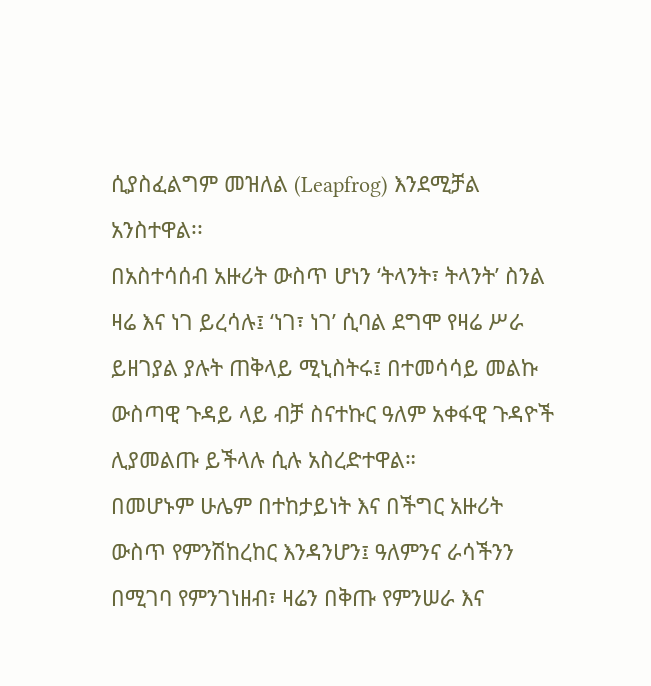ሲያስፈልግም መዝለል (Leapfrog) እንደሚቻል አንስተዋል፡፡
በአስተሳሰብ አዙሪት ውስጥ ሆነን ‘ትላንት፣ ትላንት’ ስንል ዛሬ እና ነገ ይረሳሉ፤ ‘ነገ፣ ነገ’ ሲባል ደግሞ የዛሬ ሥራ ይዘገያል ያሉት ጠቅላይ ሚኒስትሩ፤ በተመሳሳይ መልኩ ውስጣዊ ጉዳይ ላይ ብቻ ስናተኩር ዓለም አቀፋዊ ጉዳዮች ሊያመልጡ ይችላሉ ሲሉ አስረድተዋል።
በመሆኑም ሁሌም በተከታይነት እና በችግር አዙሪት ውስጥ የምንሽከረከር እንዳንሆን፤ ዓለምንና ራሳችንን በሚገባ የምንገነዘብ፣ ዛሬን በቅጡ የምንሠራ እና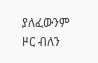ያለፈውንም ዞር ብለን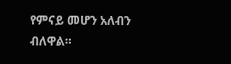የምናይ መሆን አለብን ብለዋል።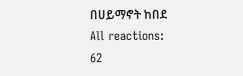በሀይማኖት ከበደ
All reactions:
62